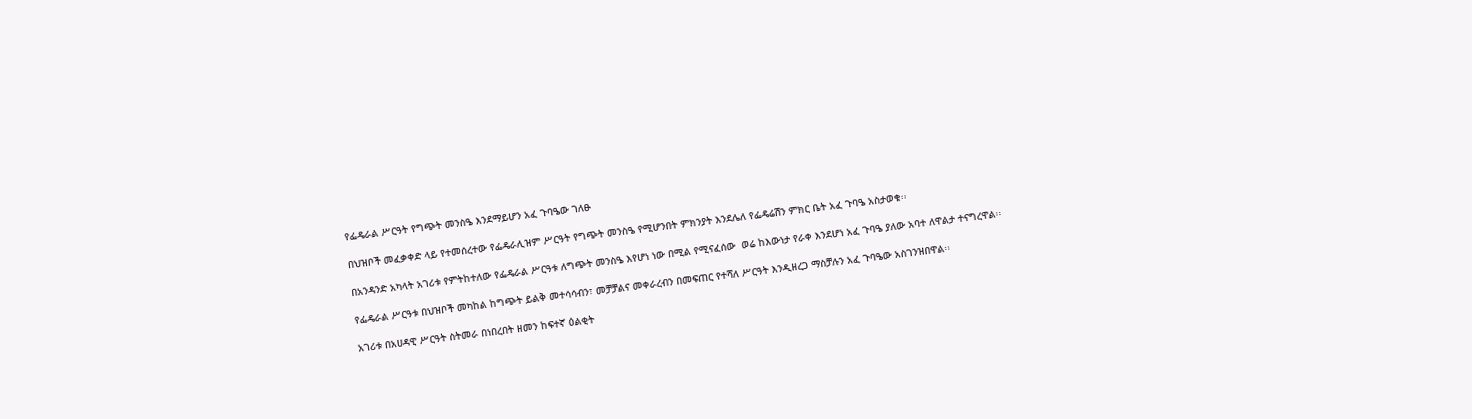የፌዴራል ሥርዓት የግጭት መንስዔ እንደማይሆን አፈ ጉባዔው ገለፁ

በህዝቦች መፈቃቀድ ላይ የተመሰረተው የፌዴራሊዝም ሥርዓት የግጭት መንስዔ የሚሆንበት ምክንያት እንደሌለ የፌዴሬሽን ምክር ቤት አፈ ጉባዔ አስታወቁ፡፡

በአንዳንድ አካላት አገሪቱ የምትከተለው የፌዴራል ሥርዓቱ ለግጭት መንስዔ እየሆነ ነው በሚል የሚናፈሰው  ወሬ ከእውነታ የራቀ እንደሆነ አፈ ጉባዔ ያለው አባተ ለዋልታ ተናግረዋል፡፡

የፌዴራል ሥርዓቱ በህዝቦች መካከል ከግጭት ይልቅ መተሳሳብን፣ መቻቻልና መቀራረብን በመፍጠር የተሻለ ሥርዓት እንዲዘረጋ ማስቻሉን አፈ ጉባዔው አስገንዝበዋል፡፡

አገሪቱ በአሀዳዊ ሥርዓት ስትመራ በነበረበት ዘመን ከፍተኛ ዕልቂት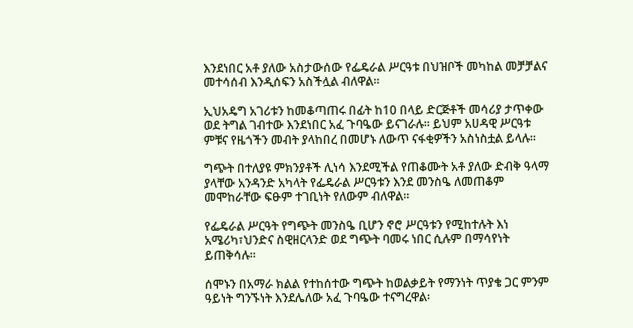እንደነበር አቶ ያለው አስታውሰው የፌዴራል ሥርዓቱ በህዝቦች መካከል መቻቻልና መተሳሰብ እንዲሰፍን አስችሏል ብለዋል፡፡

ኢህአዴግ አገሪቱን ከመቆጣጠሩ በፊት ከ10 በላይ ድርጅቶች መሳሪያ ታጥቀው ወደ ትግል ገብተው እንደነበር አፈ ጉባዔው ይናገራሉ፡፡ ይህም አሀዳዊ ሥርዓቱ ምቹና የዜጎችን መብት ያላከበረ በመሆኑ ለውጥ ናፋቂዎችን አስነስቷል ይላሉ፡፡

ግጭት በተለያዩ ምክንያቶች ሊነሳ እንደሚችል የጠቆሙት አቶ ያለው ድብቅ ዓላማ ያላቸው አንዳንድ አካላት የፌዴራል ሥርዓቱን እንደ መንስዔ ለመጠቆም መሞከራቸው ፍፁም ተገቢነት የለውም ብለዋል፡፡

የፌዴራል ሥርዓት የግጭት መንስዔ ቢሆን ኖሮ ሥርዓቱን የሚከተሉት እነ አሜሪካ፣ህንድና ስዊዘርላንድ ወደ ግጭት ባመሩ ነበር ሲሉም በማሳየነት ይጠቅሳሉ፡፡

ሰሞኑን በአማራ ክልል የተከሰተው ግጭት ከወልቃይት የማንነት ጥያቄ ጋር ምንም ዓይነት ግንኙነት እንደሌለው አፈ ጉባዔው ተናግረዋል፡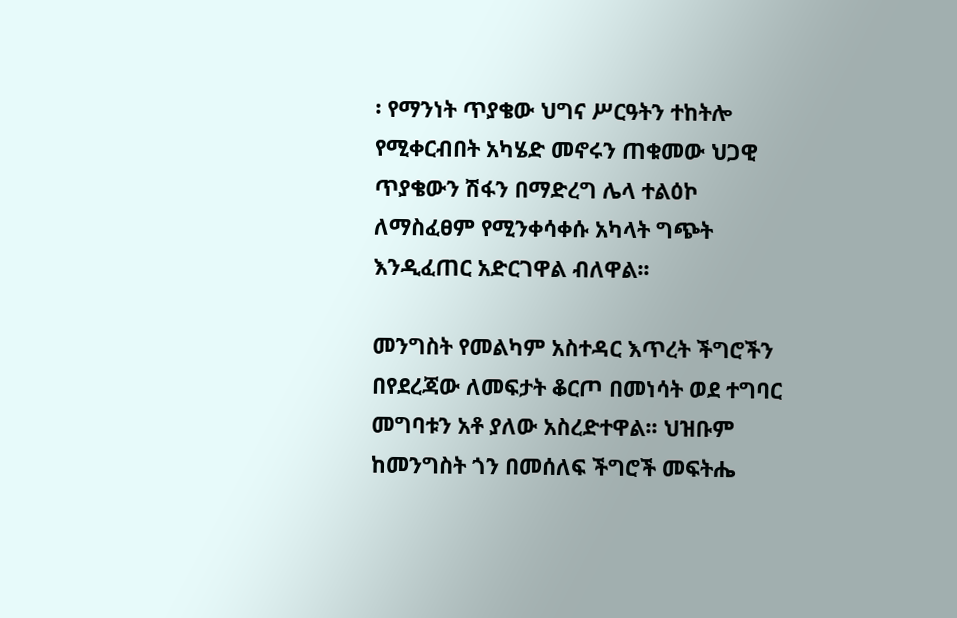፡ የማንነት ጥያቄው ህግና ሥርዓትን ተከትሎ የሚቀርብበት አካሄድ መኖሩን ጠቁመው ህጋዊ ጥያቄውን ሽፋን በማድረግ ሌላ ተልዕኮ ለማስፈፀም የሚንቀሳቀሱ አካላት ግጭት እንዲፈጠር አድርገዋል ብለዋል፡፡

መንግስት የመልካም አስተዳር እጥረት ችግሮችን በየደረጃው ለመፍታት ቆርጦ በመነሳት ወደ ተግባር መግባቱን አቶ ያለው አስረድተዋል፡፡ ህዝቡም ከመንግስት ጎን በመሰለፍ ችግሮች መፍትሔ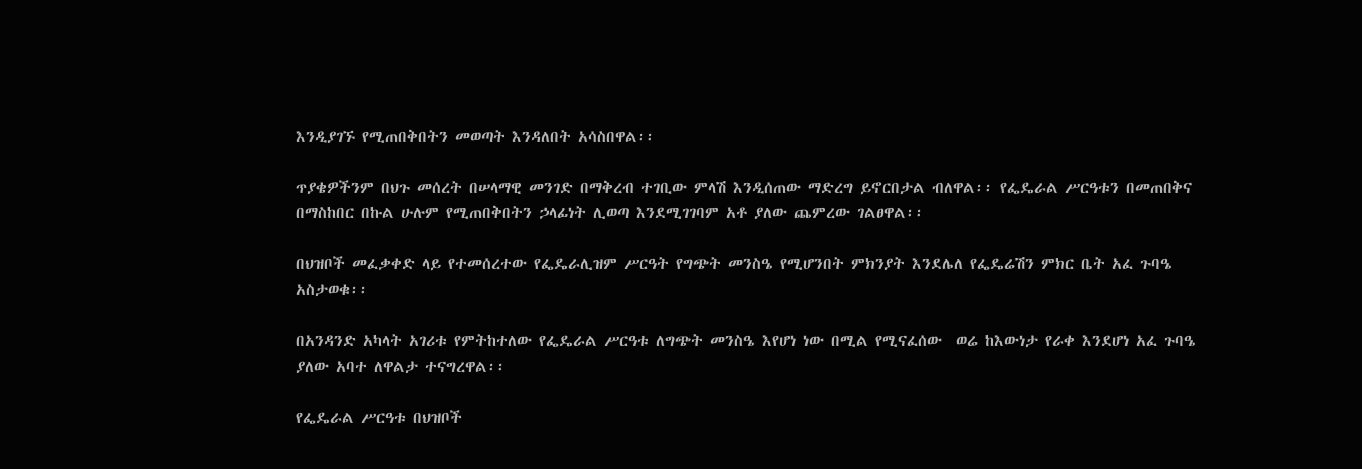እንዲያገኙ የሚጠበቅበትን መወጣት እንዳለበት አሳስበዋል፡፡

ጥያቄዎችንም በህጉ መሰረት በሠላማዊ መንገድ በማቅረብ ተገቢው ምላሽ እንዲሰጠው ማድረግ ይኖርበታል ብለዋል፡፡ የፌዴራል ሥርዓቱን በመጠበቅና በማስከበር በኩል ሁሉም የሚጠበቅበትን ኃላፊነት ሊወጣ እንደሚገገባም አቶ ያለው ጨምረው ገልፀዋል፡፡

በህዝቦች መፈቃቀድ ላይ የተመሰረተው የፌዴራሊዝም ሥርዓት የግጭት መንስዔ የሚሆንበት ምክንያት እንደሌለ የፌዴሬሽን ምክር ቤት አፈ ጉባዔ አስታወቁ፡፡

በአንዳንድ አካላት አገሪቱ የምትከተለው የፌዴራል ሥርዓቱ ለግጭት መንስዔ እየሆነ ነው በሚል የሚናፈሰው  ወሬ ከእውነታ የራቀ እንደሆነ አፈ ጉባዔ ያለው አባተ ለዋልታ ተናግረዋል፡፡

የፌዴራል ሥርዓቱ በህዝቦች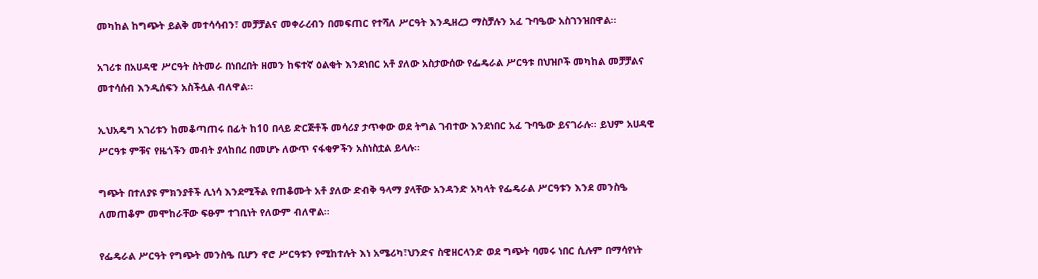መካከል ከግጭት ይልቅ መተሳሳብን፣ መቻቻልና መቀራረብን በመፍጠር የተሻለ ሥርዓት እንዲዘረጋ ማስቻሉን አፈ ጉባዔው አስገንዝበዋል፡፡

አገሪቱ በአሀዳዊ ሥርዓት ስትመራ በነበረበት ዘመን ከፍተኛ ዕልቂት እንደነበር አቶ ያለው አስታውሰው የፌዴራል ሥርዓቱ በህዝቦች መካከል መቻቻልና መተሳሰብ እንዲሰፍን አስችሏል ብለዋል፡፡

ኢህአዴግ አገሪቱን ከመቆጣጠሩ በፊት ከ10 በላይ ድርጅቶች መሳሪያ ታጥቀው ወደ ትግል ገብተው እንደነበር አፈ ጉባዔው ይናገራሉ፡፡ ይህም አሀዳዊ ሥርዓቱ ምቹና የዜጎችን መብት ያላከበረ በመሆኑ ለውጥ ናፋቂዎችን አስነስቷል ይላሉ፡፡

ግጭት በተለያዩ ምክንያቶች ሊነሳ እንደሚችል የጠቆሙት አቶ ያለው ድብቅ ዓላማ ያላቸው አንዳንድ አካላት የፌዴራል ሥርዓቱን እንደ መንስዔ ለመጠቆም መሞከራቸው ፍፁም ተገቢነት የለውም ብለዋል፡፡

የፌዴራል ሥርዓት የግጭት መንስዔ ቢሆን ኖሮ ሥርዓቱን የሚከተሉት እነ አሜሪካ፣ህንድና ስዊዘርላንድ ወደ ግጭት ባመሩ ነበር ሲሉም በማሳየነት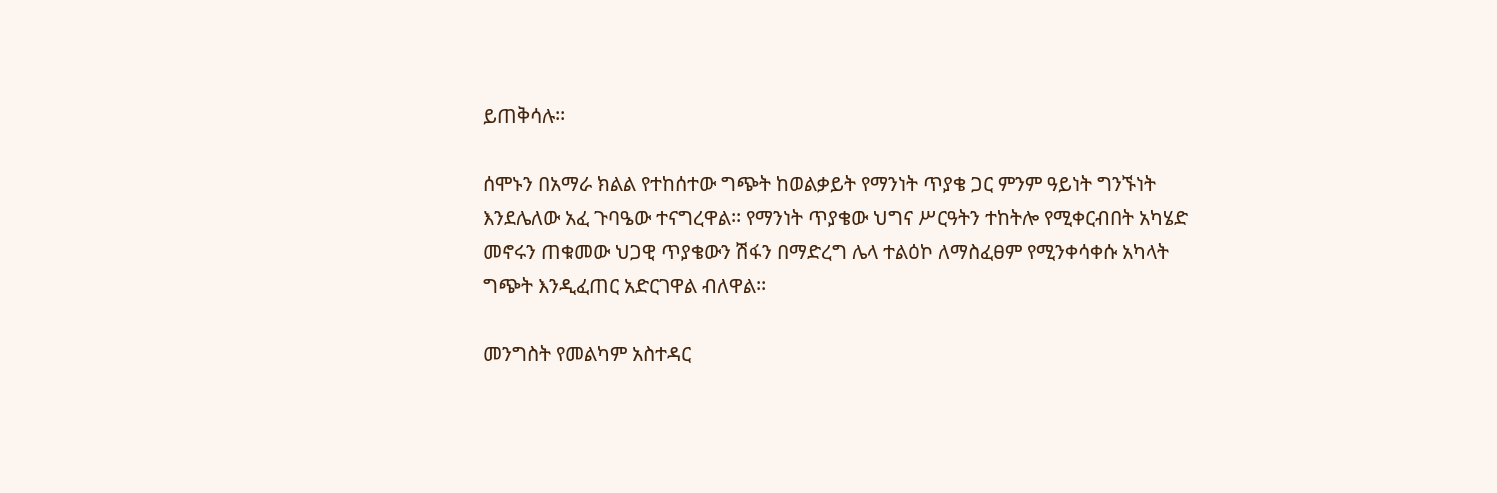ይጠቅሳሉ፡፡

ሰሞኑን በአማራ ክልል የተከሰተው ግጭት ከወልቃይት የማንነት ጥያቄ ጋር ምንም ዓይነት ግንኙነት እንደሌለው አፈ ጉባዔው ተናግረዋል፡፡ የማንነት ጥያቄው ህግና ሥርዓትን ተከትሎ የሚቀርብበት አካሄድ መኖሩን ጠቁመው ህጋዊ ጥያቄውን ሽፋን በማድረግ ሌላ ተልዕኮ ለማስፈፀም የሚንቀሳቀሱ አካላት ግጭት እንዲፈጠር አድርገዋል ብለዋል፡፡

መንግስት የመልካም አስተዳር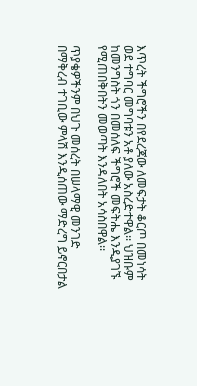እጥረት ችግሮችን በየደረጃው ለመፍታት ቆርጦ በመነሳት ወደ ተግባር መግባቱን አቶ ያለው አስረድተዋል፡፡ ህዝቡም ከመንግስት ጎን በመሰለፍ ችግሮች መፍትሔ እንዲያገኙ የሚጠበቅበትን መወጣት እንዳለበት አሳስበዋል፡፡

ጥያቄዎችንም በህጉ መሰረት በሠላማዊ መንገድ በማቅረብ ተገቢው ምላሽ እንዲሰጠው ማድረግ ይኖርበታል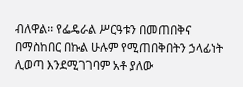ብለዋል፡፡ የፌዴራል ሥርዓቱን በመጠበቅና በማስከበር በኩል ሁሉም የሚጠበቅበትን ኃላፊነት ሊወጣ እንደሚገገባም አቶ ያለው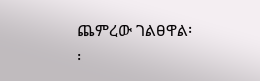ጨምረው ገልፀዋል፡፡